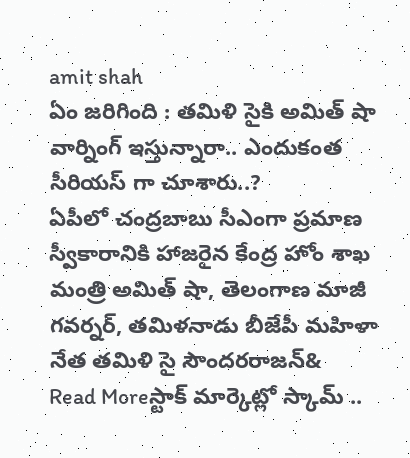amit shah
ఏం జరిగింది : తమిళి సైకి అమిత్ షా వార్నింగ్ ఇస్తున్నారా.. ఎందుకంత సీరియస్ గా చూశారు..?
ఏపీలో చంద్రబాబు సీఎంగా ప్రమాణ స్వీకారానికి హాజరైన కేంద్ర హోం శాఖ మంత్రి అమిత్ షా, తెలంగాణ మాజీ గవర్నర్, తమిళనాడు బీజేపీ మహిళా నేత తమిళి సై సౌందరరాజన్&
Read Moreస్టాక్ మార్కెట్లో స్కామ్ ..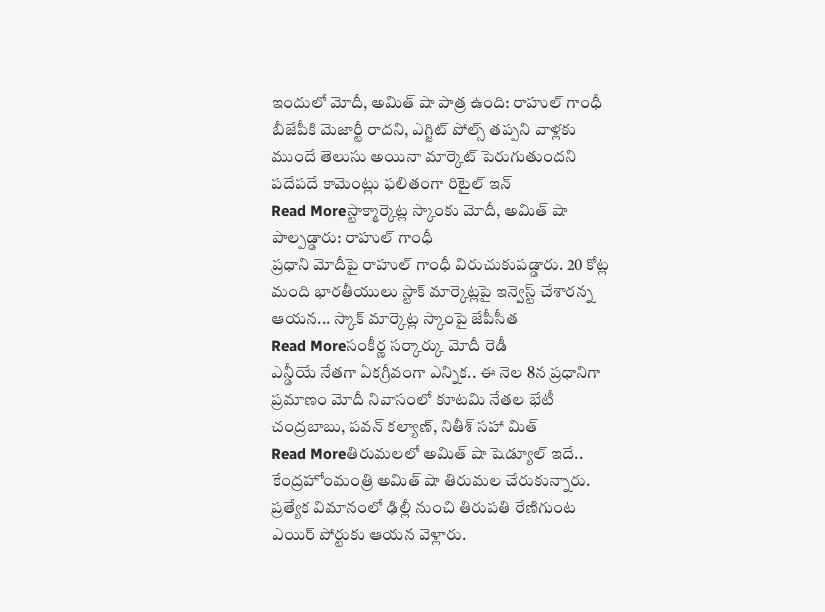ఇందులో మోదీ, అమిత్ షా పాత్ర ఉంది: రాహుల్ గాంధీ
బీజేపీకి మెజార్టీ రాదని, ఎగ్జిట్ పోల్స్ తప్పని వాళ్లకు ముందే తెలుసు అయినా మార్కెట్ పెరుగుతుందని పదేపదే కామెంట్లు ఫలితంగా రిటైల్ ఇన్
Read Moreస్టాక్మార్కెట్ల స్కాంకు మోదీ, అమిత్ షా పాల్పడ్డారు: రాహుల్ గాంధీ
ప్రధాని మోదీపై రాహుల్ గాంధీ విరుచుకుపడ్డారు. 20 కోట్ల మంది భారతీయులు స్టాక్ మార్కెట్లపై ఇన్వెస్ట్ చేశారన్న ఆయన... స్కాక్ మార్కెట్ల స్కాంపై జేపీసీత
Read Moreసంకీర్ణ సర్కార్కు మోదీ రెడీ
ఎన్డీయే నేతగా ఏకగ్రీవంగా ఎన్నిక.. ఈ నెల 8న ప్రధానిగా ప్రమాణం మోదీ నివాసంలో కూటమి నేతల భేటీ చంద్రబాబు, పవన్ కల్యాణ్, నితీశ్ సహా మిత్
Read Moreతిరుమలలో అమిత్ షా షెడ్యూల్ ఇదే..
కేంద్రహోంమంత్రి అమిత్ షా తిరుమల చేరుకున్నారు. ప్రత్యేక విమానంలో ఢిల్లీ నుంచి తిరుపతి రేణిగుంట ఎయిర్ పోర్టుకు ఆయన వెళ్లారు.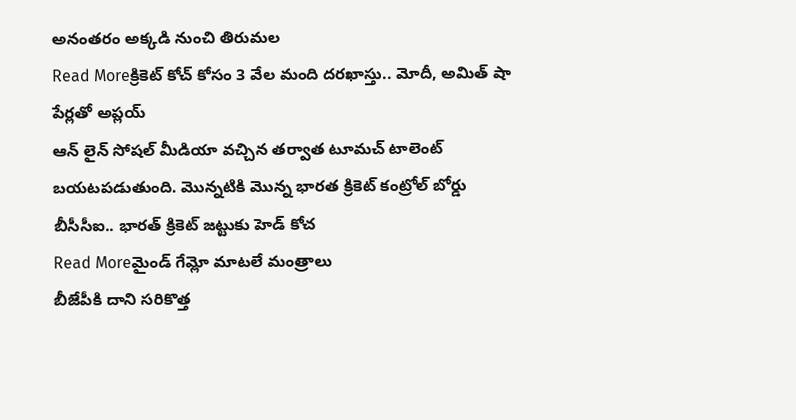అనంతరం అక్కడి నుంచి తిరుమల
Read Moreక్రికెట్ కోచ్ కోసం 3 వేల మంది దరఖాస్తు.. మోదీ, అమిత్ షా పేర్లతో అప్లయ్
ఆన్ లైన్ సోషల్ మీడియా వచ్చిన తర్వాత టూమచ్ టాలెంట్ బయటపడుతుంది. మొన్నటికి మొన్న భారత క్రికెట్ కంట్రోల్ బోర్డు బీసీసీఐ.. భారత్ క్రికెట్ జట్టుకు హెడ్ కోచ
Read Moreమైండ్ గేమ్లో మాటలే మంత్రాలు
బీజేపీకి దాని సరికొత్త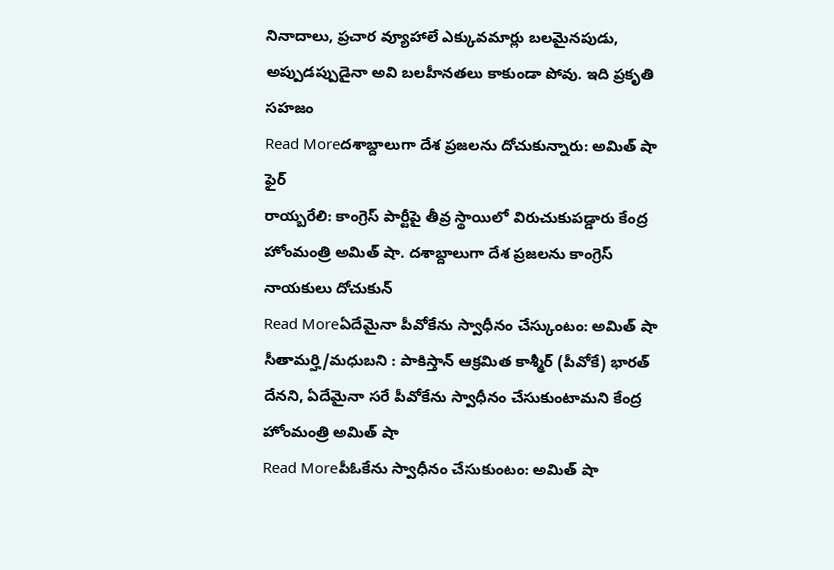నినాదాలు, ప్రచార వ్యూహాలే ఎక్కువమార్లు బలమైనపుడు, అప్పుడప్పుడైనా అవి బలహీనతలు కాకుండా పోవు. ఇది ప్రకృతి సహజం
Read Moreదశాబ్దాలుగా దేశ ప్రజలను దోచుకున్నారు: అమిత్ షా ఫైర్
రాయ్బరేలి: కాంగ్రెస్ పార్టీపై తీవ్ర స్థాయిలో విరుచుకుపడ్డారు కేంద్ర హోంమంత్రి అమిత్ షా. దశాబ్దాలుగా దేశ ప్రజలను కాంగ్రెస్ నాయకులు దోచుకున్
Read Moreఏదేమైనా పీవోకేను స్వాధీనం చేస్కుంటం: అమిత్ షా
సీతామర్హి/మధుబని : పాకిస్తాన్ ఆక్రమిత కాశ్మీర్ (పీవోకే) భారత్ దేనని, ఏదేమైనా సరే పీవోకేను స్వాధీనం చేసుకుంటామని కేంద్ర హోంమంత్రి అమిత్ షా
Read Moreపీఓకేను స్వాధీనం చేసుకుంటం: అమిత్ షా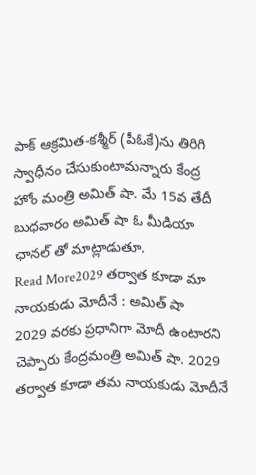పాక్ ఆక్రమిత-కశ్మీర్ (పీఓకే)ను తిరిగి స్వాధీనం చేసుకుంటామన్నారు కేంద్ర హోం మంత్రి అమిత్ షా. మే 15వ తేదీ బుధవారం అమిత్ షా ఓ మీడియా ఛానల్ తో మాట్లాడుతూ.
Read More2029 తర్వాత కూడా మా నాయకుడు మోదీనే : అమిత్ షా
2029 వరకు ప్రధానిగా మోదీ ఉంటారని చెప్పారు కేంద్రమంత్రి అమిత్ షా. 2029 తర్వాత కూడా తమ నాయకుడు మోదీనే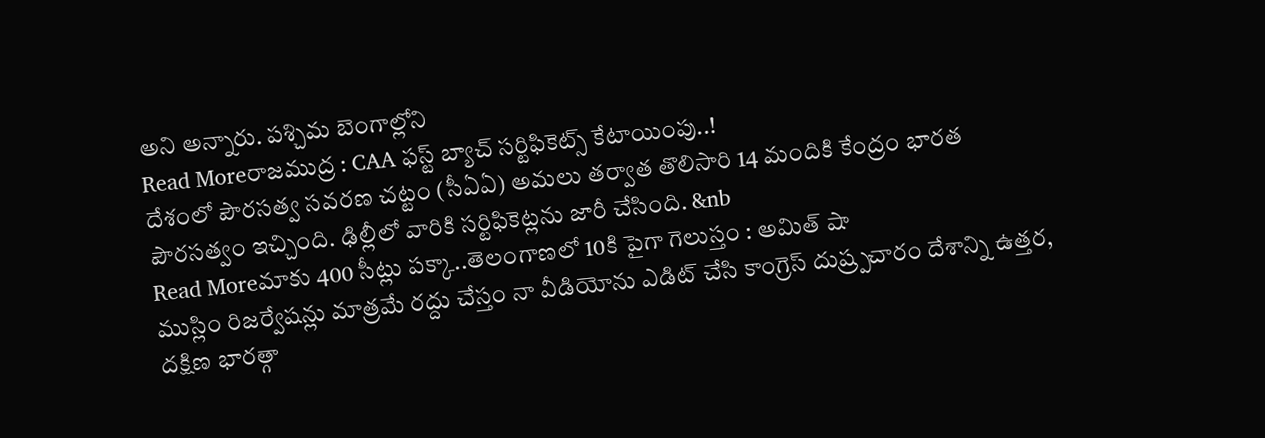అని అన్నారు. పశ్చిమ బెంగాల్లోని
Read Moreరాజముద్ర : CAA ఫస్ట్ బ్యాచ్ సర్టిఫికెట్స్ కేటాయింపు..!
దేశంలో పౌరసత్వ సవరణ చట్టం (సీఏఏ) అమలు తర్వాత తొలిసారి 14 మందికి కేంద్రం భారత పౌరసత్వం ఇచ్చింది. ఢిల్లీలో వారికి సర్టిఫికెట్లను జారీ చేసింది. &nb
Read Moreమాకు 400 సీట్లు పక్కా..తెలంగాణలో 10కి పైగా గెలుస్తం : అమిత్ షా
ముస్లిం రిజర్వేషన్లు మాత్రమే రద్దు చేస్తం నా వీడియోను ఎడిట్ చేసి కాంగ్రెస్ దుష్ర్పచారం దేశాన్ని ఉత్తర, దక్షిణ భారత్గా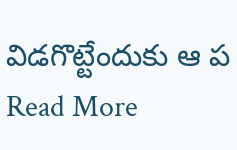విడగొట్టేందుకు ఆ ప
Read More